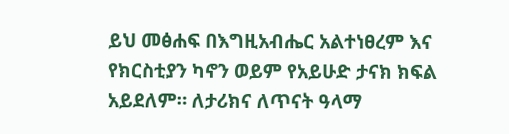ይህ መፅሐፍ በእግዚአብሔር አልተነፀረም እና የክርስቲያን ካኖን ወይም የአይሁድ ታናክ ክፍል አይደለም። ለታሪክና ለጥናት ዓላማ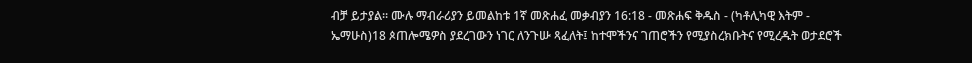ብቻ ይታያል። ሙሉ ማብራሪያን ይመልከቱ 1ኛ መጽሐፈ መቃብያን 16:18 - መጽሐፍ ቅዱስ - (ካቶሊካዊ እትም - ኤማሁስ)18 ጶጠሎሜዎስ ያደረገውን ነገር ለንጉሡ ጻፈለት፤ ከተሞችንና ገጠሮችን የሚያስረክቡትና የሚረዱት ወታደሮች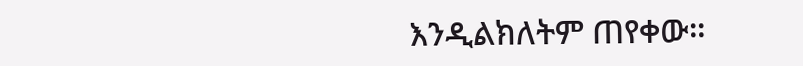እንዲልክለትም ጠየቀው።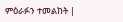ምዕራፉን ተመልከት |